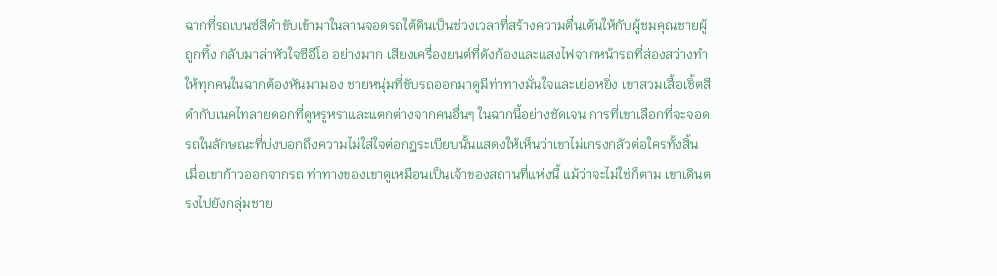ฉากที่รถเบนซ์สีดำขับเข้ามาในลานจอดรถใต้ดินเป็นช่วงเวลาที่สร้างความตื่นเต้นให้กับผู้ชมคุณชายผู้ถูกทิ้ง กลับมาล่าหัวใจซีอีโอ อย่างมาก เสียงเครื่องยนต์ที่ดังก้องและแสงไฟจากหน้ารถที่ส่องสว่างทำให้ทุกคนในฉากต้องหันมามอง ชายหนุ่มที่ขับรถออกมาดูมีท่าทางมั่นใจและเย่อหยิ่ง เขาสวมเสื้อเชิ้ตสีดำกับเนคไทลายดอกที่ดูหรูหราและแตกต่างจากคนอื่นๆ ในฉากนี้อย่างชัดเจน การที่เขาเลือกที่จะจอดรถในลักษณะที่บ่งบอกถึงความไม่ใส่ใจต่อกฎระเบียบนั้นแสดงให้เห็นว่าเขาไม่เกรงกลัวต่อใครทั้งสิ้น เมื่อเขาก้าวออกจากรถ ท่าทางของเขาดูเหมือนเป็นเจ้าของสถานที่แห่งนี้ แม้ว่าจะไม่ใช่ก็ตาม เขาเดินตรงไปยังกลุ่มชาย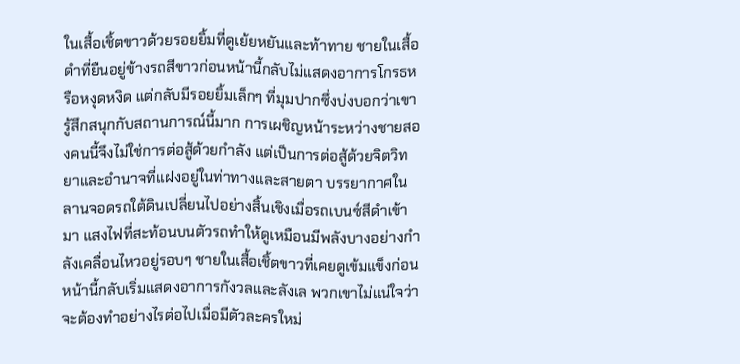ในเสื้อเชิ้ตขาวด้วยรอยยิ้มที่ดูเย้ยหยันและท้าทาย ชายในเสื้อดำที่ยืนอยู่ข้างรถสีขาวก่อนหน้านี้กลับไม่แสดงอาการโกรธหรือหงุดหงิด แต่กลับมีรอยยิ้มเล็กๆ ที่มุมปากซึ่งบ่งบอกว่าเขารู้สึกสนุกกับสถานการณ์นี้มาก การเผชิญหน้าระหว่างชายสองคนนี้จึงไม่ใช่การต่อสู้ด้วยกำลัง แต่เป็นการต่อสู้ด้วยจิตวิทยาและอำนาจที่แฝงอยู่ในท่าทางและสายตา บรรยากาศในลานจอดรถใต้ดินเปลี่ยนไปอย่างสิ้นเชิงเมื่อรถเบนซ์สีดำเข้ามา แสงไฟที่สะท้อนบนตัวรถทำให้ดูเหมือนมีพลังบางอย่างกำลังเคลื่อนไหวอยู่รอบๆ ชายในเสื้อเชิ้ตขาวที่เคยดูเข้มแข็งก่อนหน้านี้กลับเริ่มแสดงอาการกังวลและลังเล พวกเขาไม่แน่ใจว่าจะต้องทำอย่างไรต่อไปเมื่อมีตัวละครใหม่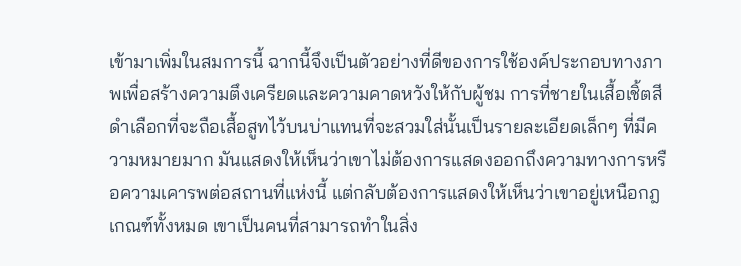เข้ามาเพิ่มในสมการนี้ ฉากนี้จึงเป็นตัวอย่างที่ดีของการใช้องค์ประกอบทางภาพเพื่อสร้างความตึงเครียดและความคาดหวังให้กับผู้ชม การที่ชายในเสื้อเชิ้ตสีดำเลือกที่จะถือเสื้อสูทไว้บนบ่าแทนที่จะสวมใส่นั้นเป็นรายละเอียดเล็กๆ ที่มีความหมายมาก มันแสดงให้เห็นว่าเขาไม่ต้องการแสดงออกถึงความทางการหรือความเคารพต่อสถานที่แห่งนี้ แต่กลับต้องการแสดงให้เห็นว่าเขาอยู่เหนือกฎเกณฑ์ทั้งหมด เขาเป็นคนที่สามารถทำในสิ่ง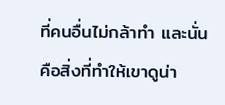ที่คนอื่นไม่กล้าทำ และนั่นคือสิ่งที่ทำให้เขาดูน่า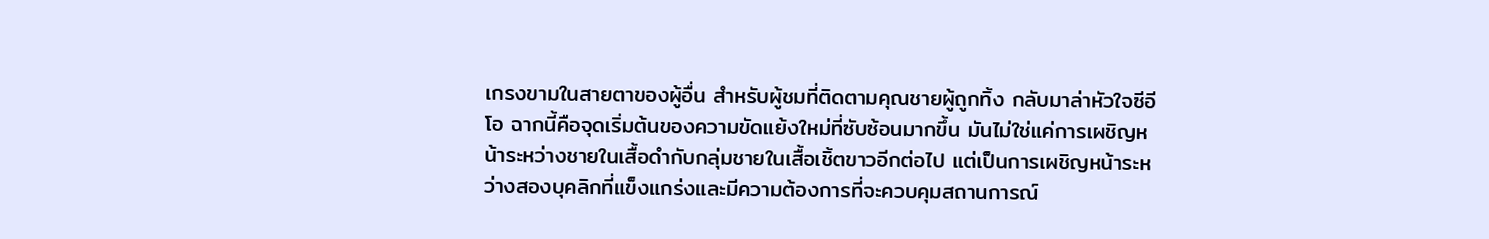เกรงขามในสายตาของผู้อื่น สำหรับผู้ชมที่ติดตามคุณชายผู้ถูกทิ้ง กลับมาล่าหัวใจซีอีโอ ฉากนี้คือจุดเริ่มต้นของความขัดแย้งใหม่ที่ซับซ้อนมากขึ้น มันไม่ใช่แค่การเผชิญหน้าระหว่างชายในเสื้อดำกับกลุ่มชายในเสื้อเชิ้ตขาวอีกต่อไป แต่เป็นการเผชิญหน้าระหว่างสองบุคลิกที่แข็งแกร่งและมีความต้องการที่จะควบคุมสถานการณ์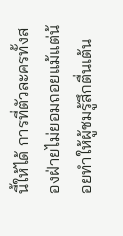นี้ให้ได้ การที่ตัวละครทั้งสองฝ่ายไม่ยอมถอยแม้แต่น้อยทำให้ผู้ชมรู้สึกตื่นเต้น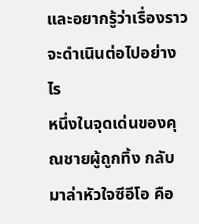และอยากรู้ว่าเรื่องราวจะดำเนินต่อไปอย่างไร
หนึ่งในจุดเด่นของคุณชายผู้ถูกทิ้ง กลับมาล่าหัวใจซีอีโอ คือ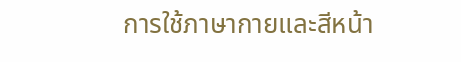การใช้ภาษากายและสีหน้า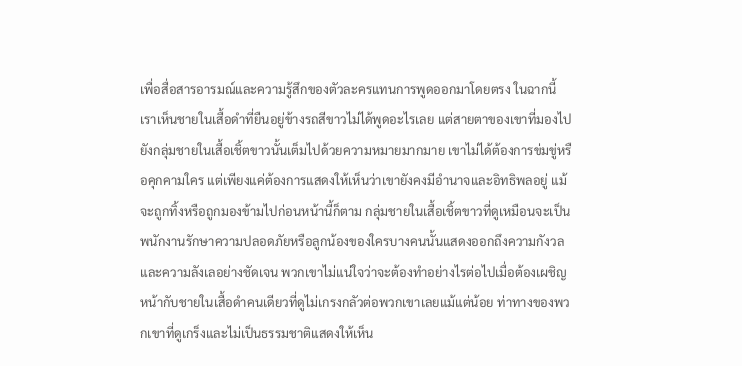เพื่อสื่อสารอารมณ์และความรู้สึกของตัวละครแทนการพูดออกมาโดยตรง ในฉากนี้เราเห็นชายในเสื้อดำที่ยืนอยู่ข้างรถสีขาวไม่ได้พูดอะไรเลย แต่สายตาของเขาที่มองไปยังกลุ่มชายในเสื้อเชิ้ตขาวนั้นเต็มไปด้วยความหมายมากมาย เขาไม่ได้ต้องการข่มขู่หรือคุกคามใคร แต่เพียงแค่ต้องการแสดงให้เห็นว่าเขายังคงมีอำนาจและอิทธิพลอยู่ แม้จะถูกทิ้งหรือถูกมองข้ามไปก่อนหน้านี้ก็ตาม กลุ่มชายในเสื้อเชิ้ตขาวที่ดูเหมือนจะเป็นพนักงานรักษาความปลอดภัยหรือลูกน้องของใครบางคนนั้นแสดงออกถึงความกังวลและความลังเลอย่างชัดเจน พวกเขาไม่แน่ใจว่าจะต้องทำอย่างไรต่อไปเมื่อต้องเผชิญหน้ากับชายในเสื้อดำคนเดียวที่ดูไม่เกรงกลัวต่อพวกเขาเลยแม้แต่น้อย ท่าทางของพวกเขาที่ดูเกร็งและไม่เป็นธรรมชาติแสดงให้เห็น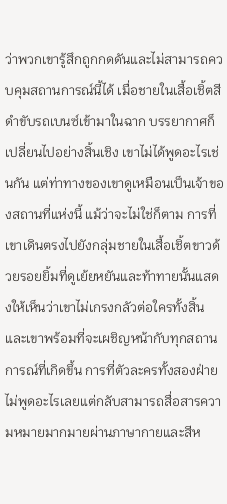ว่าพวกเขารู้สึกถูกกดดันและไม่สามารถควบคุมสถานการณ์นี้ได้ เมื่อชายในเสื้อเชิ้ตสีดำขับรถเบนซ์เข้ามาในฉาก บรรยากาศก็เปลี่ยนไปอย่างสิ้นเชิง เขาไม่ได้พูดอะไรเช่นกัน แต่ท่าทางของเขาดูเหมือนเป็นเจ้าของสถานที่แห่งนี้ แม้ว่าจะไม่ใช่ก็ตาม การที่เขาเดินตรงไปยังกลุ่มชายในเสื้อเชิ้ตขาวด้วยรอยยิ้มที่ดูเย้ยหยันและท้าทายนั้นแสดงให้เห็นว่าเขาไม่เกรงกลัวต่อใครทั้งสิ้น และเขาพร้อมที่จะเผชิญหน้ากับทุกสถานการณ์ที่เกิดขึ้น การที่ตัวละครทั้งสองฝ่ายไม่พูดอะไรเลยแต่กลับสามารถสื่อสารความหมายมากมายผ่านภาษากายและสีห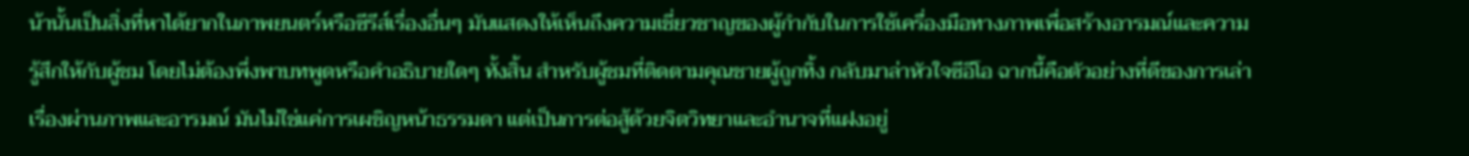น้านั้นเป็นสิ่งที่หาได้ยากในภาพยนตร์หรือซีรีส์เรื่องอื่นๆ มันแสดงให้เห็นถึงความเชี่ยวชาญของผู้กำกับในการใช้เครื่องมือทางภาพเพื่อสร้างอารมณ์และความรู้สึกให้กับผู้ชม โดยไม่ต้องพึ่งพาบทพูดหรือคำอธิบายใดๆ ทั้งสิ้น สำหรับผู้ชมที่ติดตามคุณชายผู้ถูกทิ้ง กลับมาล่าหัวใจซีอีโอ ฉากนี้คือตัวอย่างที่ดีของการเล่าเรื่องผ่านภาพและอารมณ์ มันไม่ใช่แค่การเผชิญหน้าธรรมดา แต่เป็นการต่อสู้ด้วยจิตวิทยาและอำนาจที่แฝงอยู่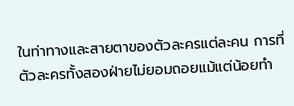ในท่าทางและสายตาของตัวละครแต่ละคน การที่ตัวละครทั้งสองฝ่ายไม่ยอมถอยแม้แต่น้อยทำ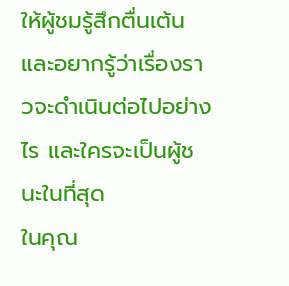ให้ผู้ชมรู้สึกตื่นเต้นและอยากรู้ว่าเรื่องราวจะดำเนินต่อไปอย่างไร และใครจะเป็นผู้ชนะในที่สุด
ในคุณ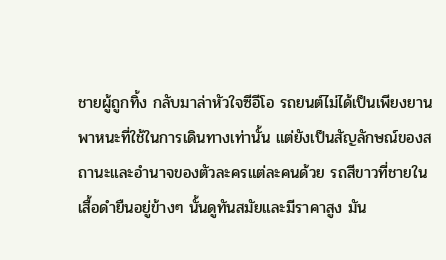ชายผู้ถูกทิ้ง กลับมาล่าหัวใจซีอีโอ รถยนต์ไม่ได้เป็นเพียงยานพาหนะที่ใช้ในการเดินทางเท่านั้น แต่ยังเป็นสัญลักษณ์ของสถานะและอำนาจของตัวละครแต่ละคนด้วย รถสีขาวที่ชายในเสื้อดำยืนอยู่ข้างๆ นั้นดูทันสมัยและมีราคาสูง มัน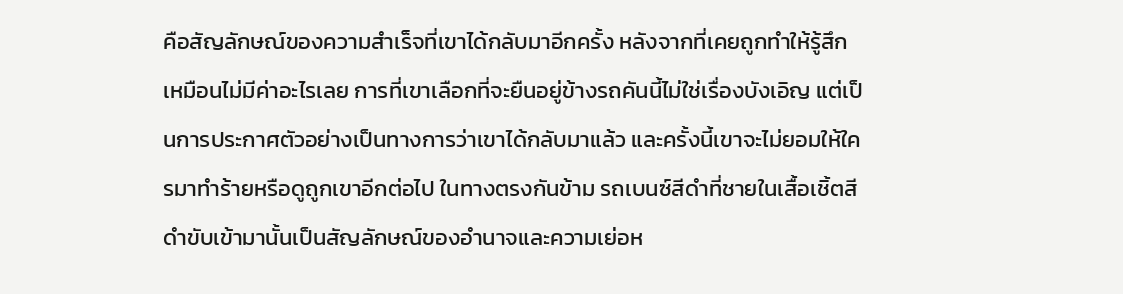คือสัญลักษณ์ของความสำเร็จที่เขาได้กลับมาอีกครั้ง หลังจากที่เคยถูกทำให้รู้สึกเหมือนไม่มีค่าอะไรเลย การที่เขาเลือกที่จะยืนอยู่ข้างรถคันนี้ไม่ใช่เรื่องบังเอิญ แต่เป็นการประกาศตัวอย่างเป็นทางการว่าเขาได้กลับมาแล้ว และครั้งนี้เขาจะไม่ยอมให้ใครมาทำร้ายหรือดูถูกเขาอีกต่อไป ในทางตรงกันข้าม รถเบนซ์สีดำที่ชายในเสื้อเชิ้ตสีดำขับเข้ามานั้นเป็นสัญลักษณ์ของอำนาจและความเย่อห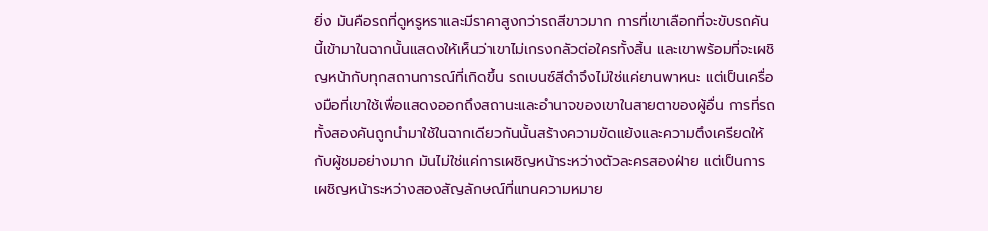ยิ่ง มันคือรถที่ดูหรูหราและมีราคาสูงกว่ารถสีขาวมาก การที่เขาเลือกที่จะขับรถคันนี้เข้ามาในฉากนั้นแสดงให้เห็นว่าเขาไม่เกรงกลัวต่อใครทั้งสิ้น และเขาพร้อมที่จะเผชิญหน้ากับทุกสถานการณ์ที่เกิดขึ้น รถเบนซ์สีดำจึงไม่ใช่แค่ยานพาหนะ แต่เป็นเครื่องมือที่เขาใช้เพื่อแสดงออกถึงสถานะและอำนาจของเขาในสายตาของผู้อื่น การที่รถทั้งสองคันถูกนำมาใช้ในฉากเดียวกันนั้นสร้างความขัดแย้งและความตึงเครียดให้กับผู้ชมอย่างมาก มันไม่ใช่แค่การเผชิญหน้าระหว่างตัวละครสองฝ่าย แต่เป็นการเผชิญหน้าระหว่างสองสัญลักษณ์ที่แทนความหมาย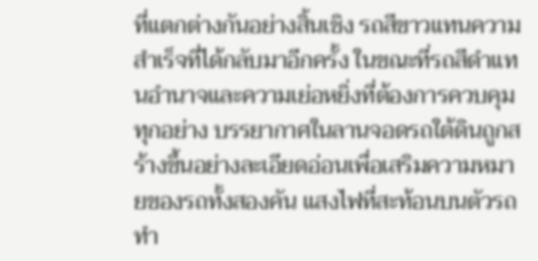ที่แตกต่างกันอย่างสิ้นเชิง รถสีขาวแทนความสำเร็จที่ได้กลับมาอีกครั้ง ในขณะที่รถสีดำแทนอำนาจและความเย่อหยิ่งที่ต้องการควบคุมทุกอย่าง บรรยากาศในลานจอดรถใต้ดินถูกสร้างขึ้นอย่างละเอียดอ่อนเพื่อเสริมความหมายของรถทั้งสองคัน แสงไฟที่สะท้อนบนตัวรถทำ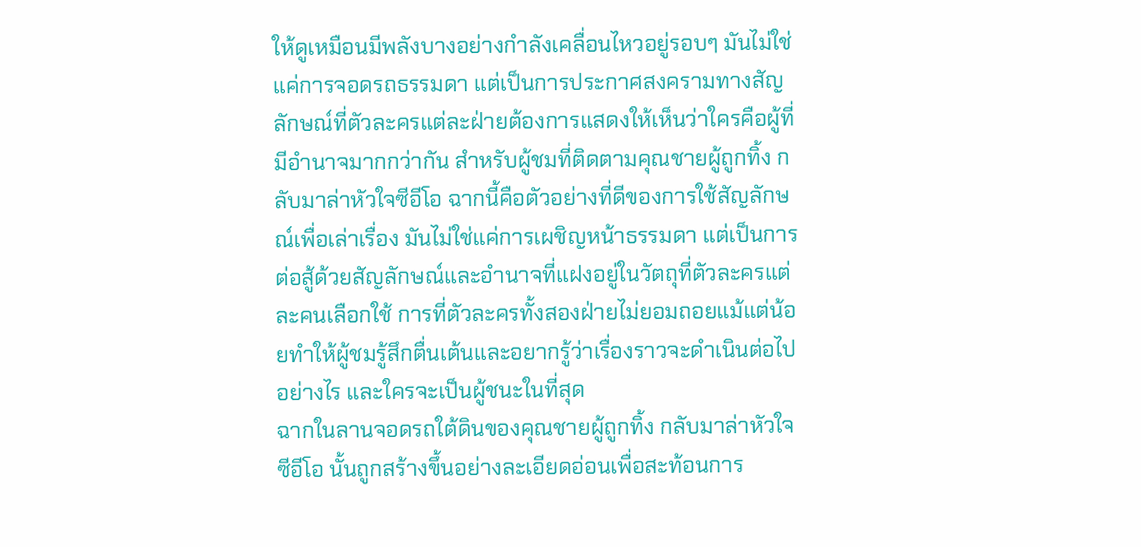ให้ดูเหมือนมีพลังบางอย่างกำลังเคลื่อนไหวอยู่รอบๆ มันไม่ใช่แค่การจอดรถธรรมดา แต่เป็นการประกาศสงครามทางสัญลักษณ์ที่ตัวละครแต่ละฝ่ายต้องการแสดงให้เห็นว่าใครคือผู้ที่มีอำนาจมากกว่ากัน สำหรับผู้ชมที่ติดตามคุณชายผู้ถูกทิ้ง กลับมาล่าหัวใจซีอีโอ ฉากนี้คือตัวอย่างที่ดีของการใช้สัญลักษณ์เพื่อเล่าเรื่อง มันไม่ใช่แค่การเผชิญหน้าธรรมดา แต่เป็นการต่อสู้ด้วยสัญลักษณ์และอำนาจที่แฝงอยู่ในวัตถุที่ตัวละครแต่ละคนเลือกใช้ การที่ตัวละครทั้งสองฝ่ายไม่ยอมถอยแม้แต่น้อยทำให้ผู้ชมรู้สึกตื่นเต้นและอยากรู้ว่าเรื่องราวจะดำเนินต่อไปอย่างไร และใครจะเป็นผู้ชนะในที่สุด
ฉากในลานจอดรถใต้ดินของคุณชายผู้ถูกทิ้ง กลับมาล่าหัวใจซีอีโอ นั้นถูกสร้างขึ้นอย่างละเอียดอ่อนเพื่อสะท้อนการ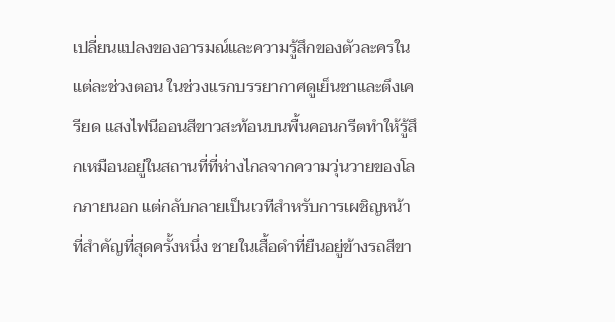เปลี่ยนแปลงของอารมณ์และความรู้สึกของตัวละครในแต่ละช่วงตอน ในช่วงแรกบรรยากาศดูเย็นชาและตึงเครียด แสงไฟนีออนสีขาวสะท้อนบนพื้นคอนกรีตทำให้รู้สึกเหมือนอยู่ในสถานที่ที่ห่างไกลจากความวุ่นวายของโลกภายนอก แต่กลับกลายเป็นเวทีสำหรับการเผชิญหน้าที่สำคัญที่สุดครั้งหนึ่ง ชายในเสื้อดำที่ยืนอยู่ข้างรถสีขา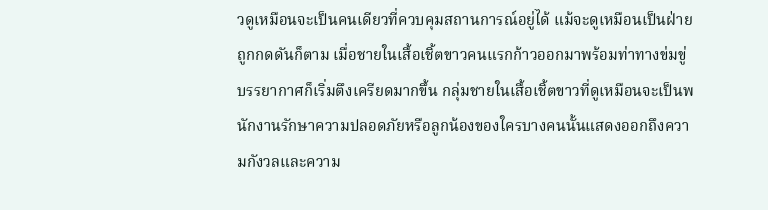วดูเหมือนจะเป็นคนเดียวที่ควบคุมสถานการณ์อยู่ได้ แม้จะดูเหมือนเป็นฝ่ายถูกกดดันก็ตาม เมื่อชายในเสื้อเชิ้ตขาวคนแรกก้าวออกมาพร้อมท่าทางข่มขู่ บรรยากาศก็เริ่มตึงเครียดมากขึ้น กลุ่มชายในเสื้อเชิ้ตขาวที่ดูเหมือนจะเป็นพนักงานรักษาความปลอดภัยหรือลูกน้องของใครบางคนนั้นแสดงออกถึงความกังวลและความ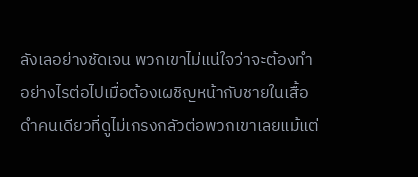ลังเลอย่างชัดเจน พวกเขาไม่แน่ใจว่าจะต้องทำอย่างไรต่อไปเมื่อต้องเผชิญหน้ากับชายในเสื้อดำคนเดียวที่ดูไม่เกรงกลัวต่อพวกเขาเลยแม้แต่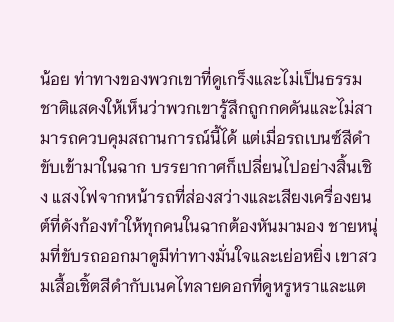น้อย ท่าทางของพวกเขาที่ดูเกร็งและไม่เป็นธรรมชาติแสดงให้เห็นว่าพวกเขารู้สึกถูกกดดันและไม่สามารถควบคุมสถานการณ์นี้ได้ แต่เมื่อรถเบนซ์สีดำขับเข้ามาในฉาก บรรยากาศก็เปลี่ยนไปอย่างสิ้นเชิง แสงไฟจากหน้ารถที่ส่องสว่างและเสียงเครื่องยนต์ที่ดังก้องทำให้ทุกคนในฉากต้องหันมามอง ชายหนุ่มที่ขับรถออกมาดูมีท่าทางมั่นใจและเย่อหยิ่ง เขาสวมเสื้อเชิ้ตสีดำกับเนคไทลายดอกที่ดูหรูหราและแต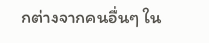กต่างจากคนอื่นๆ ใน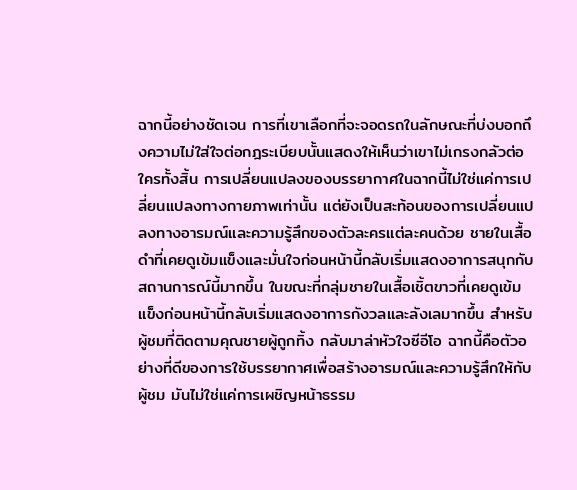ฉากนี้อย่างชัดเจน การที่เขาเลือกที่จะจอดรถในลักษณะที่บ่งบอกถึงความไม่ใส่ใจต่อกฎระเบียบนั้นแสดงให้เห็นว่าเขาไม่เกรงกลัวต่อใครทั้งสิ้น การเปลี่ยนแปลงของบรรยากาศในฉากนี้ไม่ใช่แค่การเปลี่ยนแปลงทางกายภาพเท่านั้น แต่ยังเป็นสะท้อนของการเปลี่ยนแปลงทางอารมณ์และความรู้สึกของตัวละครแต่ละคนด้วย ชายในเสื้อดำที่เคยดูเข้มแข็งและมั่นใจก่อนหน้านี้กลับเริ่มแสดงอาการสนุกกับสถานการณ์นี้มากขึ้น ในขณะที่กลุ่มชายในเสื้อเชิ้ตขาวที่เคยดูเข้มแข็งก่อนหน้านี้กลับเริ่มแสดงอาการกังวลและลังเลมากขึ้น สำหรับผู้ชมที่ติดตามคุณชายผู้ถูกทิ้ง กลับมาล่าหัวใจซีอีโอ ฉากนี้คือตัวอย่างที่ดีของการใช้บรรยากาศเพื่อสร้างอารมณ์และความรู้สึกให้กับผู้ชม มันไม่ใช่แค่การเผชิญหน้าธรรม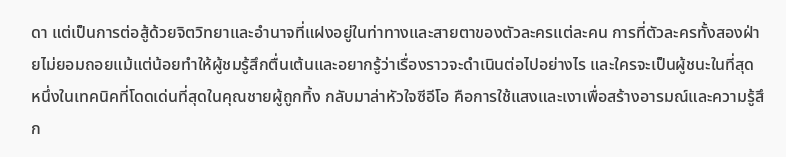ดา แต่เป็นการต่อสู้ด้วยจิตวิทยาและอำนาจที่แฝงอยู่ในท่าทางและสายตาของตัวละครแต่ละคน การที่ตัวละครทั้งสองฝ่ายไม่ยอมถอยแม้แต่น้อยทำให้ผู้ชมรู้สึกตื่นเต้นและอยากรู้ว่าเรื่องราวจะดำเนินต่อไปอย่างไร และใครจะเป็นผู้ชนะในที่สุด
หนึ่งในเทคนิคที่โดดเด่นที่สุดในคุณชายผู้ถูกทิ้ง กลับมาล่าหัวใจซีอีโอ คือการใช้แสงและเงาเพื่อสร้างอารมณ์และความรู้สึก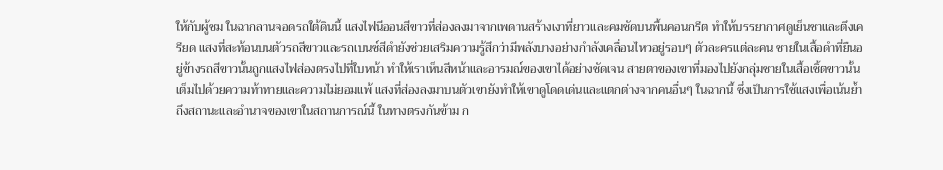ให้กับผู้ชม ในฉากลานจอดรถใต้ดินนี้ แสงไฟนีออนสีขาวที่ส่องลงมาจากเพดานสร้างเงาที่ยาวและคมชัดบนพื้นคอนกรีต ทำให้บรรยากาศดูเย็นชาและตึงเครียด แสงที่สะท้อนบนตัวรถสีขาวและรถเบนซ์สีดำยังช่วยเสริมความรู้สึกว่ามีพลังบางอย่างกำลังเคลื่อนไหวอยู่รอบๆ ตัวละครแต่ละคน ชายในเสื้อดำที่ยืนอยู่ข้างรถสีขาวนั้นถูกแสงไฟส่องตรงไปที่ใบหน้า ทำให้เราเห็นสีหน้าและอารมณ์ของเขาได้อย่างชัดเจน สายตาของเขาที่มองไปยังกลุ่มชายในเสื้อเชิ้ตขาวนั้นเต็มไปด้วยความท้าทายและความไม่ยอมแพ้ แสงที่ส่องลงมาบนตัวเขายังทำให้เขาดูโดดเด่นและแตกต่างจากคนอื่นๆ ในฉากนี้ ซึ่งเป็นการใช้แสงเพื่อเน้นย้ำถึงสถานะและอำนาจของเขาในสถานการณ์นี้ ในทางตรงกันข้าม ก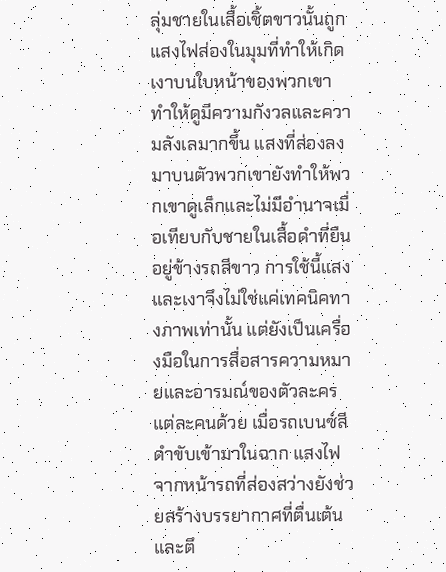ลุ่มชายในเสื้อเชิ้ตขาวนั้นถูกแสงไฟส่องในมุมที่ทำให้เกิดเงาบนใบหน้าของพวกเขา ทำให้ดูมีความกังวลและความลังเลมากขึ้น แสงที่ส่องลงมาบนตัวพวกเขายังทำให้พวกเขาดูเล็กและไม่มีอำนาจเมื่อเทียบกับชายในเสื้อดำที่ยืนอยู่ข้างรถสีขาว การใช้นี้แสงและเงาจึงไม่ใช่แค่เทคนิคทางภาพเท่านั้น แต่ยังเป็นเครื่องมือในการสื่อสารความหมายและอารมณ์ของตัวละครแต่ละคนด้วย เมื่อรถเบนซ์สีดำขับเข้ามาในฉาก แสงไฟจากหน้ารถที่ส่องสว่างยังช่วยสร้างบรรยากาศที่ตื่นเต้นและตึ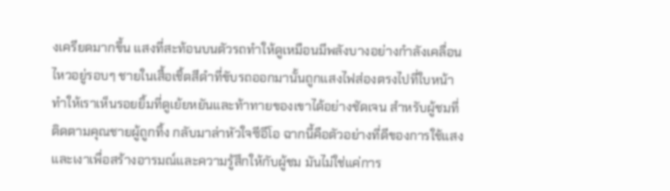งเครียดมากขึ้น แสงที่สะท้อนบนตัวรถทำให้ดูเหมือนมีพลังบางอย่างกำลังเคลื่อนไหวอยู่รอบๆ ชายในเสื้อเชิ้ตสีดำที่ขับรถออกมานั้นถูกแสงไฟส่องตรงไปที่ใบหน้า ทำให้เราเห็นรอยยิ้มที่ดูเย้ยหยันและท้าทายของเขาได้อย่างชัดเจน สำหรับผู้ชมที่ติดตามคุณชายผู้ถูกทิ้ง กลับมาล่าหัวใจซีอีโอ ฉากนี้คือตัวอย่างที่ดีของการใช้แสงและเงาเพื่อสร้างอารมณ์และความรู้สึกให้กับผู้ชม มันไม่ใช่แค่การ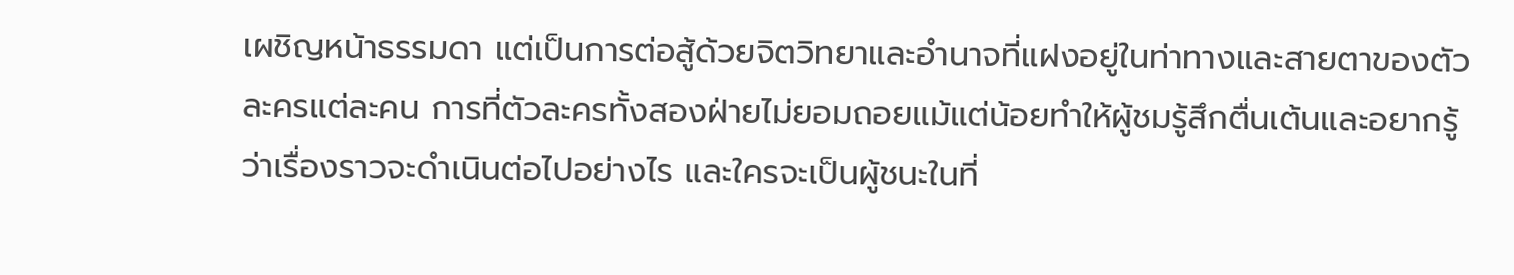เผชิญหน้าธรรมดา แต่เป็นการต่อสู้ด้วยจิตวิทยาและอำนาจที่แฝงอยู่ในท่าทางและสายตาของตัวละครแต่ละคน การที่ตัวละครทั้งสองฝ่ายไม่ยอมถอยแม้แต่น้อยทำให้ผู้ชมรู้สึกตื่นเต้นและอยากรู้ว่าเรื่องราวจะดำเนินต่อไปอย่างไร และใครจะเป็นผู้ชนะในที่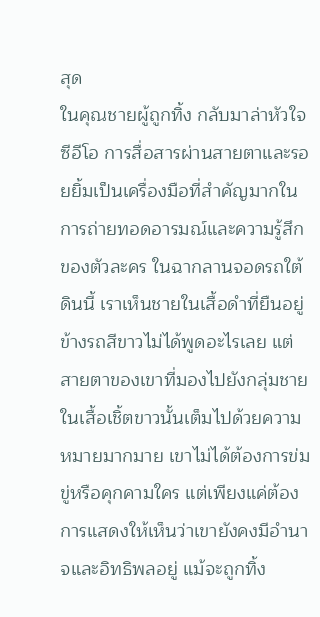สุด
ในคุณชายผู้ถูกทิ้ง กลับมาล่าหัวใจซีอีโอ การสื่อสารผ่านสายตาและรอยยิ้มเป็นเครื่องมือที่สำคัญมากในการถ่ายทอดอารมณ์และความรู้สึกของตัวละคร ในฉากลานจอดรถใต้ดินนี้ เราเห็นชายในเสื้อดำที่ยืนอยู่ข้างรถสีขาวไม่ได้พูดอะไรเลย แต่สายตาของเขาที่มองไปยังกลุ่มชายในเสื้อเชิ้ตขาวนั้นเต็มไปด้วยความหมายมากมาย เขาไม่ได้ต้องการข่มขู่หรือคุกคามใคร แต่เพียงแค่ต้องการแสดงให้เห็นว่าเขายังคงมีอำนาจและอิทธิพลอยู่ แม้จะถูกทิ้ง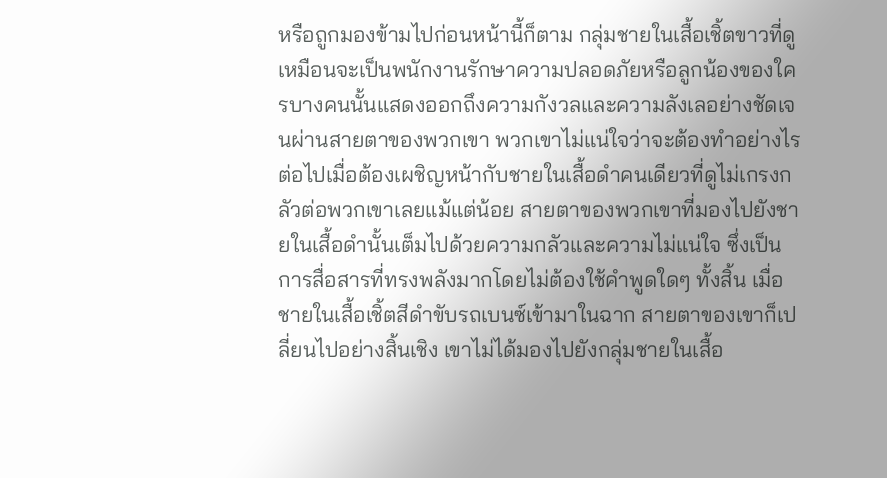หรือถูกมองข้ามไปก่อนหน้านี้ก็ตาม กลุ่มชายในเสื้อเชิ้ตขาวที่ดูเหมือนจะเป็นพนักงานรักษาความปลอดภัยหรือลูกน้องของใครบางคนนั้นแสดงออกถึงความกังวลและความลังเลอย่างชัดเจนผ่านสายตาของพวกเขา พวกเขาไม่แน่ใจว่าจะต้องทำอย่างไรต่อไปเมื่อต้องเผชิญหน้ากับชายในเสื้อดำคนเดียวที่ดูไม่เกรงกลัวต่อพวกเขาเลยแม้แต่น้อย สายตาของพวกเขาที่มองไปยังชายในเสื้อดำนั้นเต็มไปด้วยความกลัวและความไม่แน่ใจ ซึ่งเป็นการสื่อสารที่ทรงพลังมากโดยไม่ต้องใช้คำพูดใดๆ ทั้งสิ้น เมื่อชายในเสื้อเชิ้ตสีดำขับรถเบนซ์เข้ามาในฉาก สายตาของเขาก็เปลี่ยนไปอย่างสิ้นเชิง เขาไม่ได้มองไปยังกลุ่มชายในเสื้อ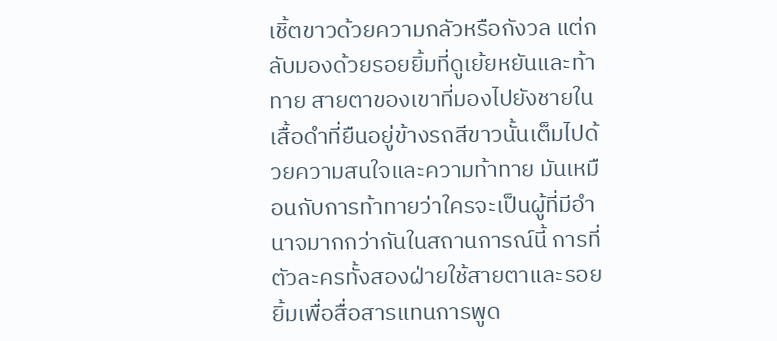เชิ้ตขาวด้วยความกลัวหรือกังวล แต่กลับมองด้วยรอยยิ้มที่ดูเย้ยหยันและท้าทาย สายตาของเขาที่มองไปยังชายในเสื้อดำที่ยืนอยู่ข้างรถสีขาวนั้นเต็มไปด้วยความสนใจและความท้าทาย มันเหมือนกับการท้าทายว่าใครจะเป็นผู้ที่มีอำนาจมากกว่ากันในสถานการณ์นี้ การที่ตัวละครทั้งสองฝ่ายใช้สายตาและรอยยิ้มเพื่อสื่อสารแทนการพูด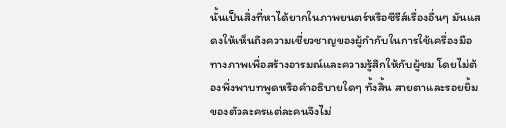นั้นเป็นสิ่งที่หาได้ยากในภาพยนตร์หรือซีรีส์เรื่องอื่นๆ มันแสดงให้เห็นถึงความเชี่ยวชาญของผู้กำกับในการใช้เครื่องมือทางภาพเพื่อสร้างอารมณ์และความรู้สึกให้กับผู้ชม โดยไม่ต้องพึ่งพาบทพูดหรือคำอธิบายใดๆ ทั้งสิ้น สายตาและรอยยิ้มของตัวละครแต่ละคนจึงไม่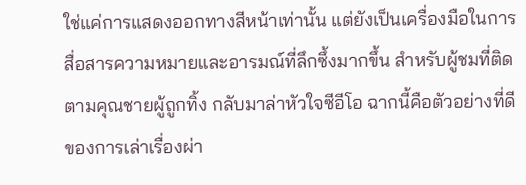ใช่แค่การแสดงออกทางสีหน้าเท่านั้น แต่ยังเป็นเครื่องมือในการสื่อสารความหมายและอารมณ์ที่ลึกซึ้งมากขึ้น สำหรับผู้ชมที่ติดตามคุณชายผู้ถูกทิ้ง กลับมาล่าหัวใจซีอีโอ ฉากนี้คือตัวอย่างที่ดีของการเล่าเรื่องผ่า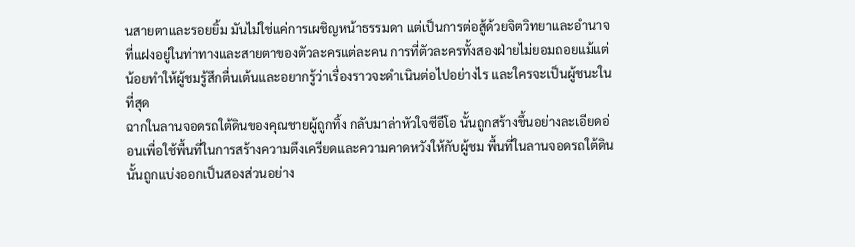นสายตาและรอยยิ้ม มันไม่ใช่แค่การเผชิญหน้าธรรมดา แต่เป็นการต่อสู้ด้วยจิตวิทยาและอำนาจที่แฝงอยู่ในท่าทางและสายตาของตัวละครแต่ละคน การที่ตัวละครทั้งสองฝ่ายไม่ยอมถอยแม้แต่น้อยทำให้ผู้ชมรู้สึกตื่นเต้นและอยากรู้ว่าเรื่องราวจะดำเนินต่อไปอย่างไร และใครจะเป็นผู้ชนะในที่สุด
ฉากในลานจอดรถใต้ดินของคุณชายผู้ถูกทิ้ง กลับมาล่าหัวใจซีอีโอ นั้นถูกสร้างขึ้นอย่างละเอียดอ่อนเพื่อใช้พื้นที่ในการสร้างความตึงเครียดและความคาดหวังให้กับผู้ชม พื้นที่ในลานจอดรถใต้ดินนั้นถูกแบ่งออกเป็นสองส่วนอย่าง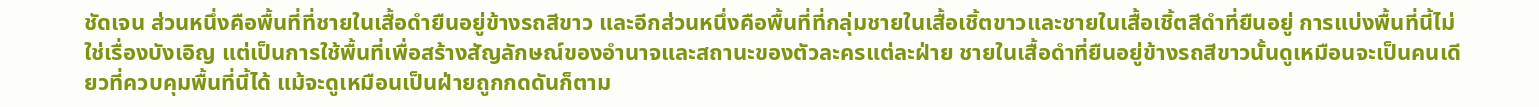ชัดเจน ส่วนหนึ่งคือพื้นที่ที่ชายในเสื้อดำยืนอยู่ข้างรถสีขาว และอีกส่วนหนึ่งคือพื้นที่ที่กลุ่มชายในเสื้อเชิ้ตขาวและชายในเสื้อเชิ้ตสีดำที่ยืนอยู่ การแบ่งพื้นที่นี้ไม่ใช่เรื่องบังเอิญ แต่เป็นการใช้พื้นที่เพื่อสร้างสัญลักษณ์ของอำนาจและสถานะของตัวละครแต่ละฝ่าย ชายในเสื้อดำที่ยืนอยู่ข้างรถสีขาวนั้นดูเหมือนจะเป็นคนเดียวที่ควบคุมพื้นที่นี้ได้ แม้จะดูเหมือนเป็นฝ่ายถูกกดดันก็ตาม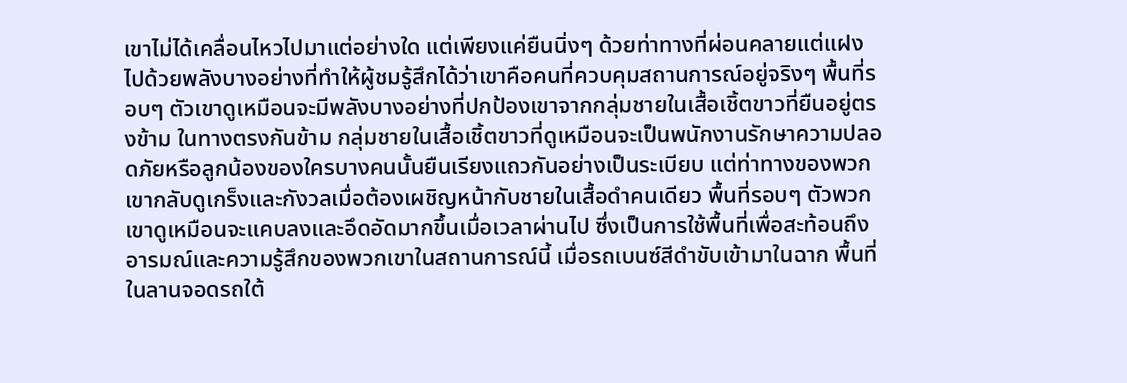เขาไม่ได้เคลื่อนไหวไปมาแต่อย่างใด แต่เพียงแค่ยืนนิ่งๆ ด้วยท่าทางที่ผ่อนคลายแต่แฝงไปด้วยพลังบางอย่างที่ทำให้ผู้ชมรู้สึกได้ว่าเขาคือคนที่ควบคุมสถานการณ์อยู่จริงๆ พื้นที่รอบๆ ตัวเขาดูเหมือนจะมีพลังบางอย่างที่ปกป้องเขาจากกลุ่มชายในเสื้อเชิ้ตขาวที่ยืนอยู่ตรงข้าม ในทางตรงกันข้าม กลุ่มชายในเสื้อเชิ้ตขาวที่ดูเหมือนจะเป็นพนักงานรักษาความปลอดภัยหรือลูกน้องของใครบางคนนั้นยืนเรียงแถวกันอย่างเป็นระเบียบ แต่ท่าทางของพวกเขากลับดูเกร็งและกังวลเมื่อต้องเผชิญหน้ากับชายในเสื้อดำคนเดียว พื้นที่รอบๆ ตัวพวกเขาดูเหมือนจะแคบลงและอึดอัดมากขึ้นเมื่อเวลาผ่านไป ซึ่งเป็นการใช้พื้นที่เพื่อสะท้อนถึงอารมณ์และความรู้สึกของพวกเขาในสถานการณ์นี้ เมื่อรถเบนซ์สีดำขับเข้ามาในฉาก พื้นที่ในลานจอดรถใต้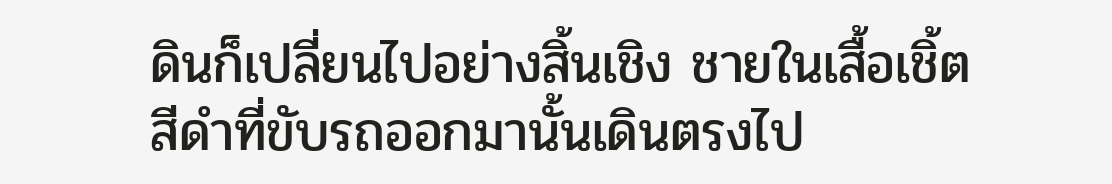ดินก็เปลี่ยนไปอย่างสิ้นเชิง ชายในเสื้อเชิ้ตสีดำที่ขับรถออกมานั้นเดินตรงไป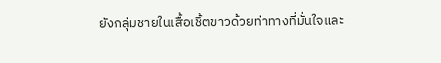ยังกลุ่มชายในเสื้อเชิ้ตขาวด้วยท่าทางที่มั่นใจและ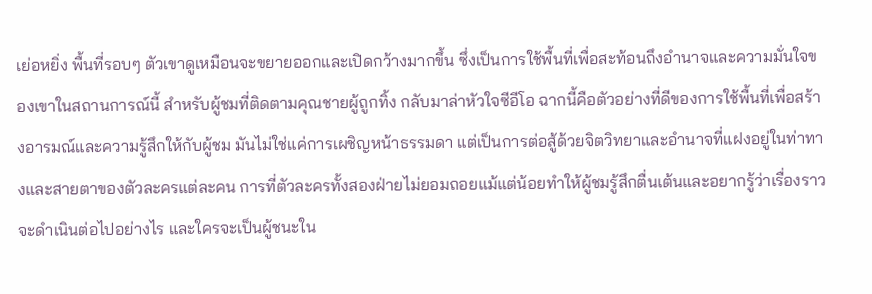เย่อหยิ่ง พื้นที่รอบๆ ตัวเขาดูเหมือนจะขยายออกและเปิดกว้างมากขึ้น ซึ่งเป็นการใช้พื้นที่เพื่อสะท้อนถึงอำนาจและความมั่นใจของเขาในสถานการณ์นี้ สำหรับผู้ชมที่ติดตามคุณชายผู้ถูกทิ้ง กลับมาล่าหัวใจซีอีโอ ฉากนี้คือตัวอย่างที่ดีของการใช้พื้นที่เพื่อสร้างอารมณ์และความรู้สึกให้กับผู้ชม มันไม่ใช่แค่การเผชิญหน้าธรรมดา แต่เป็นการต่อสู้ด้วยจิตวิทยาและอำนาจที่แฝงอยู่ในท่าทางและสายตาของตัวละครแต่ละคน การที่ตัวละครทั้งสองฝ่ายไม่ยอมถอยแม้แต่น้อยทำให้ผู้ชมรู้สึกตื่นเต้นและอยากรู้ว่าเรื่องราวจะดำเนินต่อไปอย่างไร และใครจะเป็นผู้ชนะใน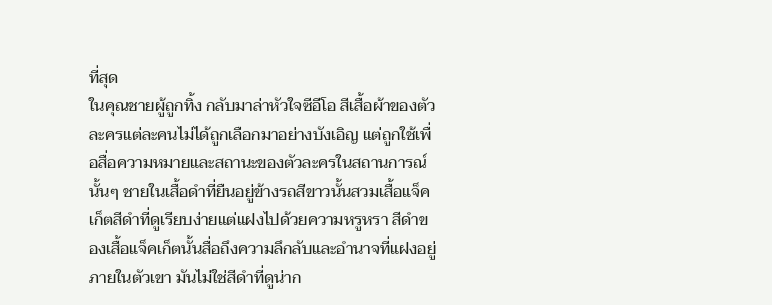ที่สุด
ในคุณชายผู้ถูกทิ้ง กลับมาล่าหัวใจซีอีโอ สีเสื้อผ้าของตัวละครแต่ละคนไม่ได้ถูกเลือกมาอย่างบังเอิญ แต่ถูกใช้เพื่อสื่อความหมายและสถานะของตัวละครในสถานการณ์นั้นๆ ชายในเสื้อดำที่ยืนอยู่ข้างรถสีขาวนั้นสวมเสื้อแจ็คเก็ตสีดำที่ดูเรียบง่ายแต่แฝงไปด้วยความหรูหรา สีดำของเสื้อแจ็คเก็ตนั้นสื่อถึงความลึกลับและอำนาจที่แฝงอยู่ภายในตัวเขา มันไม่ใช่สีดำที่ดูน่าก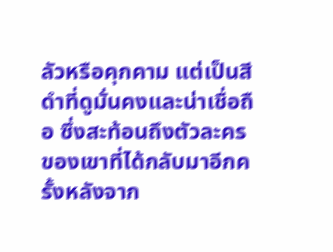ลัวหรือคุกคาม แต่เป็นสีดำที่ดูมั่นคงและน่าเชื่อถือ ซึ่งสะท้อนถึงตัวละครของเขาที่ได้กลับมาอีกครั้งหลังจาก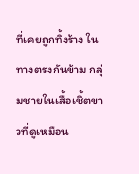ที่เคยถูกทิ้งร้าง ในทางตรงกันข้าม กลุ่มชายในเสื้อเชิ้ตขาวที่ดูเหมือน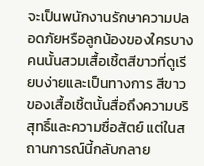จะเป็นพนักงานรักษาความปลอดภัยหรือลูกน้องของใครบางคนนั้นสวมเสื้อเชิ้ตสีขาวที่ดูเรียบง่ายและเป็นทางการ สีขาวของเสื้อเชิ้ตนั้นสื่อถึงความบริสุทธิ์และความซื่อสัตย์ แต่ในสถานการณ์นี้กลับกลาย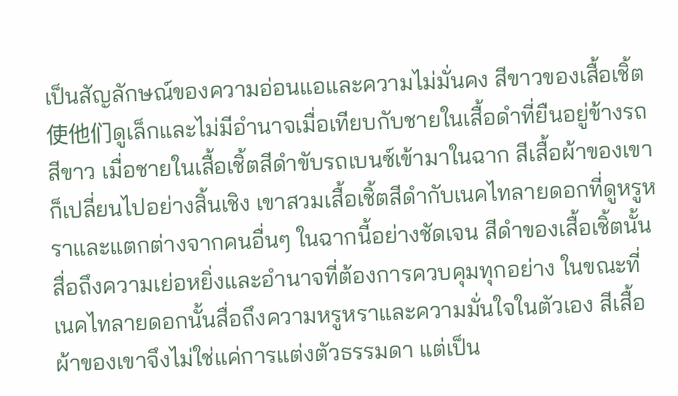เป็นสัญลักษณ์ของความอ่อนแอและความไม่มั่นคง สีขาวของเสื้อเชิ้ต使他们ดูเล็กและไม่มีอำนาจเมื่อเทียบกับชายในเสื้อดำที่ยืนอยู่ข้างรถสีขาว เมื่อชายในเสื้อเชิ้ตสีดำขับรถเบนซ์เข้ามาในฉาก สีเสื้อผ้าของเขาก็เปลี่ยนไปอย่างสิ้นเชิง เขาสวมเสื้อเชิ้ตสีดำกับเนคไทลายดอกที่ดูหรูหราและแตกต่างจากคนอื่นๆ ในฉากนี้อย่างชัดเจน สีดำของเสื้อเชิ้ตนั้นสื่อถึงความเย่อหยิ่งและอำนาจที่ต้องการควบคุมทุกอย่าง ในขณะที่เนคไทลายดอกนั้นสื่อถึงความหรูหราและความมั่นใจในตัวเอง สีเสื้อผ้าของเขาจึงไม่ใช่แค่การแต่งตัวธรรมดา แต่เป็น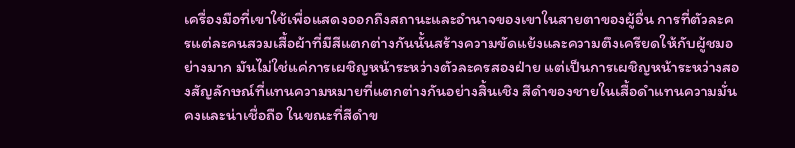เครื่องมือที่เขาใช้เพื่อแสดงออกถึงสถานะและอำนาจของเขาในสายตาของผู้อื่น การที่ตัวละครแต่ละคนสวมเสื้อผ้าที่มีสีแตกต่างกันนั้นสร้างความขัดแย้งและความตึงเครียดให้กับผู้ชมอย่างมาก มันไม่ใช่แค่การเผชิญหน้าระหว่างตัวละครสองฝ่าย แต่เป็นการเผชิญหน้าระหว่างสองสัญลักษณ์ที่แทนความหมายที่แตกต่างกันอย่างสิ้นเชิง สีดำของชายในเสื้อดำแทนความมั่นคงและน่าเชื่อถือ ในขณะที่สีดำข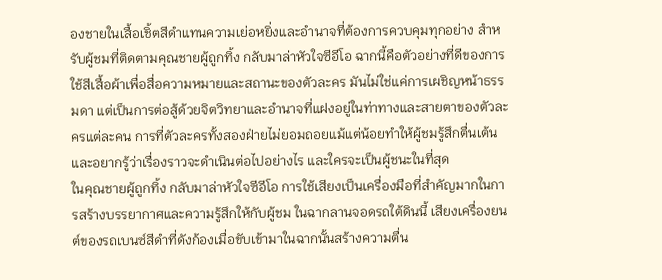องชายในเสื้อเชิ้ตสีดำแทนความเย่อหยิ่งและอำนาจที่ต้องการควบคุมทุกอย่าง สำหรับผู้ชมที่ติดตามคุณชายผู้ถูกทิ้ง กลับมาล่าหัวใจซีอีโอ ฉากนี้คือตัวอย่างที่ดีของการใช้สีเสื้อผ้าเพื่อสื่อความหมายและสถานะของตัวละคร มันไม่ใช่แค่การเผชิญหน้าธรรมดา แต่เป็นการต่อสู้ด้วยจิตวิทยาและอำนาจที่แฝงอยู่ในท่าทางและสายตาของตัวละครแต่ละคน การที่ตัวละครทั้งสองฝ่ายไม่ยอมถอยแม้แต่น้อยทำให้ผู้ชมรู้สึกตื่นเต้นและอยากรู้ว่าเรื่องราวจะดำเนินต่อไปอย่างไร และใครจะเป็นผู้ชนะในที่สุด
ในคุณชายผู้ถูกทิ้ง กลับมาล่าหัวใจซีอีโอ การใช้เสียงเป็นเครื่องมือที่สำคัญมากในการสร้างบรรยากาศและความรู้สึกให้กับผู้ชม ในฉากลานจอดรถใต้ดินนี้ เสียงเครื่องยนต์ของรถเบนซ์สีดำที่ดังก้องเมื่อขับเข้ามาในฉากนั้นสร้างความตื่น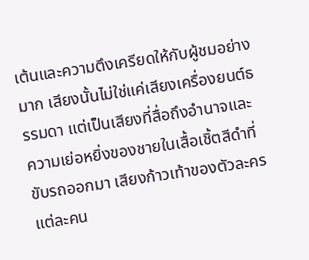เต้นและความตึงเครียดให้กับผู้ชมอย่างมาก เสียงนั้นไม่ใช่แค่เสียงเครื่องยนต์ธรรมดา แต่เป็นเสียงที่สื่อถึงอำนาจและความเย่อหยิ่งของชายในเสื้อเชิ้ตสีดำที่ขับรถออกมา เสียงก้าวเท้าของตัวละครแต่ละคน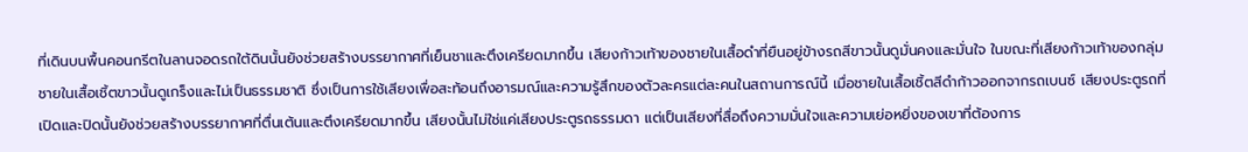ที่เดินบนพื้นคอนกรีตในลานจอดรถใต้ดินนั้นยังช่วยสร้างบรรยากาศที่เย็นชาและตึงเครียดมากขึ้น เสียงก้าวเท้าของชายในเสื้อดำที่ยืนอยู่ข้างรถสีขาวนั้นดูมั่นคงและมั่นใจ ในขณะที่เสียงก้าวเท้าของกลุ่มชายในเสื้อเชิ้ตขาวนั้นดูเกร็งและไม่เป็นธรรมชาติ ซึ่งเป็นการใช้เสียงเพื่อสะท้อนถึงอารมณ์และความรู้สึกของตัวละครแต่ละคนในสถานการณ์นี้ เมื่อชายในเสื้อเชิ้ตสีดำก้าวออกจากรถเบนซ์ เสียงประตูรถที่เปิดและปิดนั้นยังช่วยสร้างบรรยากาศที่ตื่นเต้นและตึงเครียดมากขึ้น เสียงนั้นไม่ใช่แค่เสียงประตูรถธรรมดา แต่เป็นเสียงที่สื่อถึงความมั่นใจและความเย่อหยิ่งของเขาที่ต้องการ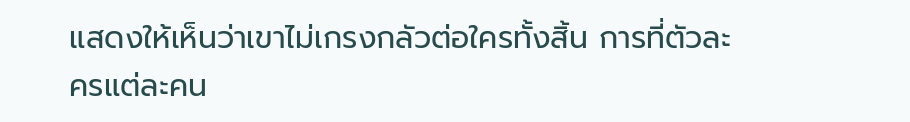แสดงให้เห็นว่าเขาไม่เกรงกลัวต่อใครทั้งสิ้น การที่ตัวละครแต่ละคน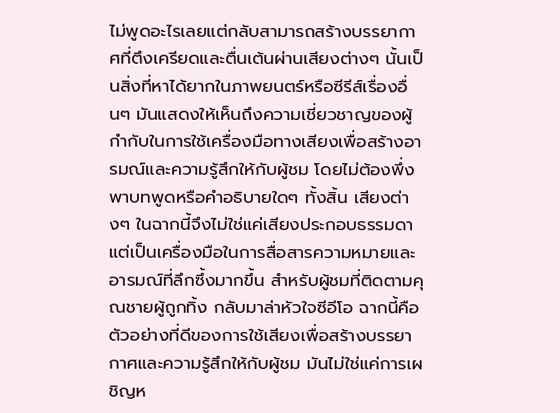ไม่พูดอะไรเลยแต่กลับสามารถสร้างบรรยากาศที่ตึงเครียดและตื่นเต้นผ่านเสียงต่างๆ นั้นเป็นสิ่งที่หาได้ยากในภาพยนตร์หรือซีรีส์เรื่องอื่นๆ มันแสดงให้เห็นถึงความเชี่ยวชาญของผู้กำกับในการใช้เครื่องมือทางเสียงเพื่อสร้างอารมณ์และความรู้สึกให้กับผู้ชม โดยไม่ต้องพึ่งพาบทพูดหรือคำอธิบายใดๆ ทั้งสิ้น เสียงต่างๆ ในฉากนี้จึงไม่ใช่แค่เสียงประกอบธรรมดา แต่เป็นเครื่องมือในการสื่อสารความหมายและอารมณ์ที่ลึกซึ้งมากขึ้น สำหรับผู้ชมที่ติดตามคุณชายผู้ถูกทิ้ง กลับมาล่าหัวใจซีอีโอ ฉากนี้คือตัวอย่างที่ดีของการใช้เสียงเพื่อสร้างบรรยากาศและความรู้สึกให้กับผู้ชม มันไม่ใช่แค่การเผชิญห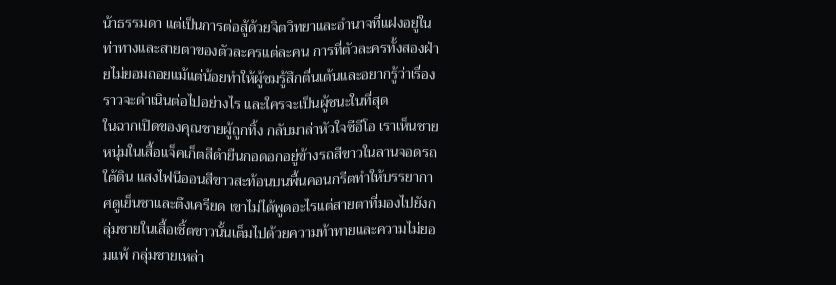น้าธรรมดา แต่เป็นการต่อสู้ด้วยจิตวิทยาและอำนาจที่แฝงอยู่ในท่าทางและสายตาของตัวละครแต่ละคน การที่ตัวละครทั้งสองฝ่ายไม่ยอมถอยแม้แต่น้อยทำให้ผู้ชมรู้สึกตื่นเต้นและอยากรู้ว่าเรื่องราวจะดำเนินต่อไปอย่างไร และใครจะเป็นผู้ชนะในที่สุด
ในฉากเปิดของคุณชายผู้ถูกทิ้ง กลับมาล่าหัวใจซีอีโอ เราเห็นชายหนุ่มในเสื้อแจ็คเก็ตสีดำยืนกอดอกอยู่ข้างรถสีขาวในลานจอดรถใต้ดิน แสงไฟนีออนสีขาวสะท้อนบนพื้นคอนกรีตทำให้บรรยากาศดูเย็นชาและตึงเครียด เขาไม่ได้พูดอะไรแต่สายตาที่มองไปยังกลุ่มชายในเสื้อเชิ้ตขาวนั้นเต็มไปด้วยความท้าทายและความไม่ยอมแพ้ กลุ่มชายเหล่า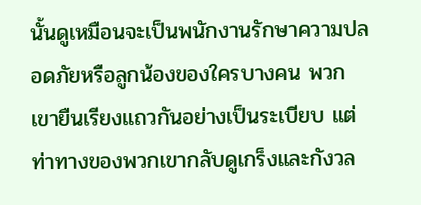นั้นดูเหมือนจะเป็นพนักงานรักษาความปลอดภัยหรือลูกน้องของใครบางคน พวกเขายืนเรียงแถวกันอย่างเป็นระเบียบ แต่ท่าทางของพวกเขากลับดูเกร็งและกังวล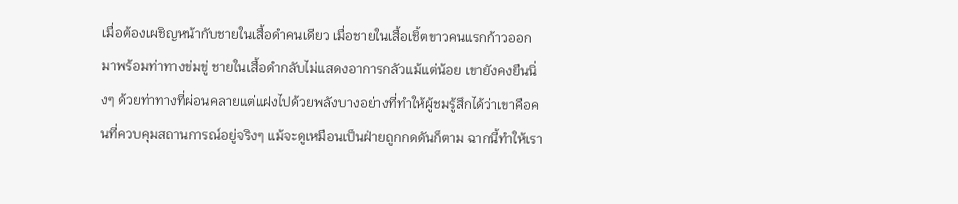เมื่อต้องเผชิญหน้ากับชายในเสื้อดำคนเดียว เมื่อชายในเสื้อเชิ้ตขาวคนแรกก้าวออกมาพร้อมท่าทางข่มขู่ ชายในเสื้อดำกลับไม่แสดงอาการกลัวแม้แต่น้อย เขายังคงยืนนิ่งๆ ด้วยท่าทางที่ผ่อนคลายแต่แฝงไปด้วยพลังบางอย่างที่ทำให้ผู้ชมรู้สึกได้ว่าเขาคือคนที่ควบคุมสถานการณ์อยู่จริงๆ แม้จะดูเหมือนเป็นฝ่ายถูกกดดันก็ตาม ฉากนี้ทำให้เรา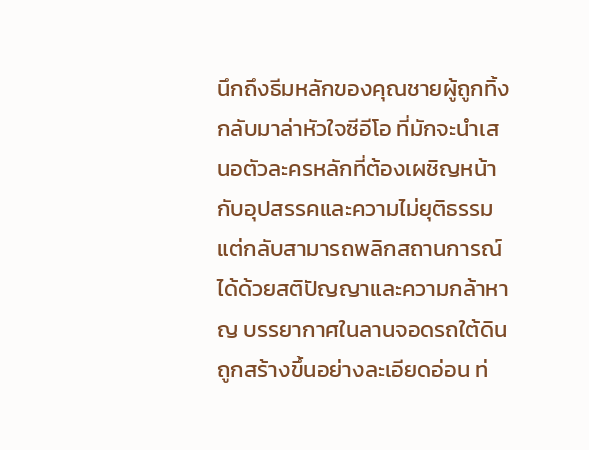นึกถึงธีมหลักของคุณชายผู้ถูกทิ้ง กลับมาล่าหัวใจซีอีโอ ที่มักจะนำเสนอตัวละครหลักที่ต้องเผชิญหน้ากับอุปสรรคและความไม่ยุติธรรม แต่กลับสามารถพลิกสถานการณ์ได้ด้วยสติปัญญาและความกล้าหาญ บรรยากาศในลานจอดรถใต้ดินถูกสร้างขึ้นอย่างละเอียดอ่อน ท่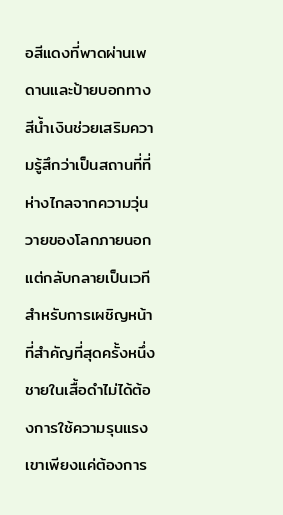อสีแดงที่พาดผ่านเพดานและป้ายบอกทางสีน้ำเงินช่วยเสริมความรู้สึกว่าเป็นสถานที่ที่ห่างไกลจากความวุ่นวายของโลกภายนอก แต่กลับกลายเป็นเวทีสำหรับการเผชิญหน้าที่สำคัญที่สุดครั้งหนึ่ง ชายในเสื้อดำไม่ได้ต้องการใช้ความรุนแรง เขาเพียงแค่ต้องการ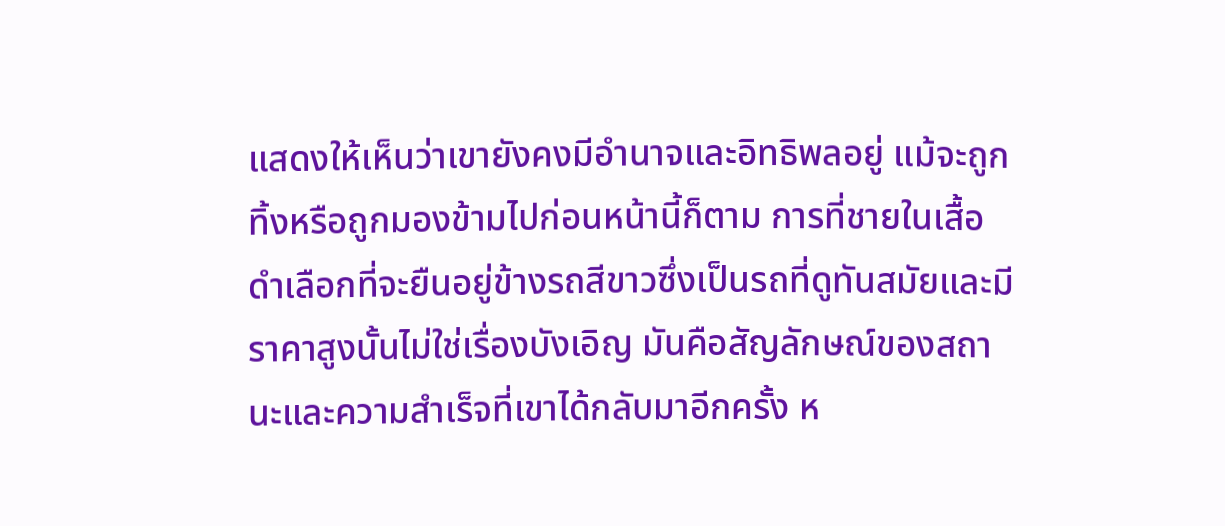แสดงให้เห็นว่าเขายังคงมีอำนาจและอิทธิพลอยู่ แม้จะถูกทิ้งหรือถูกมองข้ามไปก่อนหน้านี้ก็ตาม การที่ชายในเสื้อดำเลือกที่จะยืนอยู่ข้างรถสีขาวซึ่งเป็นรถที่ดูทันสมัยและมีราคาสูงนั้นไม่ใช่เรื่องบังเอิญ มันคือสัญลักษณ์ของสถานะและความสำเร็จที่เขาได้กลับมาอีกครั้ง ห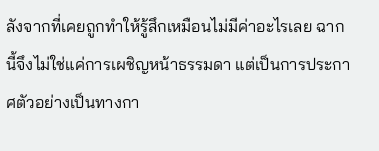ลังจากที่เคยถูกทำให้รู้สึกเหมือนไม่มีค่าอะไรเลย ฉากนี้จึงไม่ใช่แค่การเผชิญหน้าธรรมดา แต่เป็นการประกาศตัวอย่างเป็นทางกา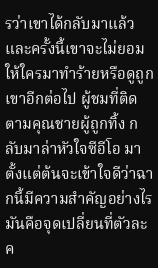รว่าเขาได้กลับมาแล้ว และครั้งนี้เขาจะไม่ยอมให้ใครมาทำร้ายหรือดูถูกเขาอีกต่อไป ผู้ชมที่ติดตามคุณชายผู้ถูกทิ้ง กลับมาล่าหัวใจซีอีโอ มาตั้งแต่ต้นจะเข้าใจดีว่าฉากนี้มีความสำคัญอย่างไร มันคือจุดเปลี่ยนที่ตัวละค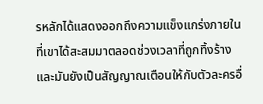รหลักได้แสดงออกถึงความแข็งแกร่งภายในที่เขาได้สะสมมาตลอดช่วงเวลาที่ถูกทิ้งร้าง และมันยังเป็นสัญญาณเตือนให้กับตัวละครอื่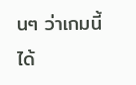นๆ ว่าเกมนี้ได้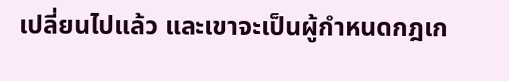เปลี่ยนไปแล้ว และเขาจะเป็นผู้กำหนดกฎเก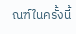ณฑ์ในครั้งนี้